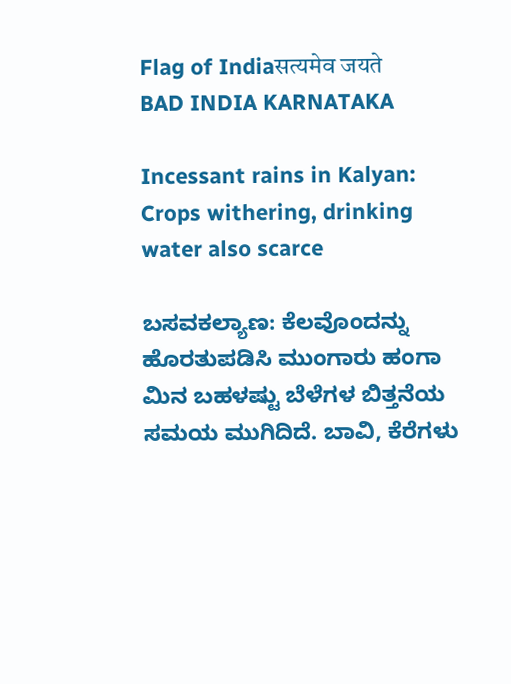Flag of Indiaसत्यमेव जयते
BAD INDIA KARNATAKA

Incessant rains in Kalyan: Crops withering, drinking water also scarce

ಬಸವಕಲ್ಯಾಣ: ಕೆಲವೊಂದನ್ನು ಹೊರತುಪಡಿಸಿ ಮುಂಗಾರು ಹಂಗಾ ಮಿನ ಬಹಳಷ್ಟು ಬೆಳೆಗಳ ಬಿತ್ತನೆಯ ಸಮಯ ಮುಗಿದಿದೆ. ಬಾವಿ, ಕೆರೆಗಳು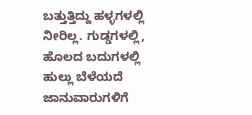ಬತ್ತುತ್ತಿದ್ದು ಹಳ್ಳಗಳಲ್ಲಿ ನೀರಿಲ್ಲ. ಗುಡ್ಡಗಳಲ್ಲಿ, ಹೊಲದ ಬದುಗಳಲ್ಲಿ ಹುಲ್ಲು ಬೆಳೆಯದೆ ಜಾನುವಾರುಗಳಿಗೆ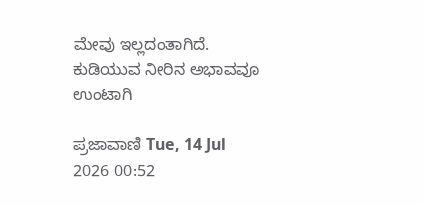ಮೇವು ಇಲ್ಲದಂತಾಗಿದೆ. ಕುಡಿಯುವ ನೀರಿನ ಅಭಾವವೂ ಉಂಟಾಗಿ

ಪ್ರಜಾವಾಣಿ Tue, 14 Jul 2026 00:52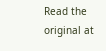Read the original at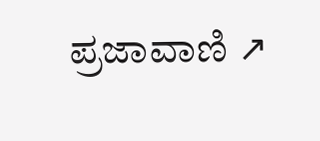ಪ್ರಜಾವಾಣಿ ↗